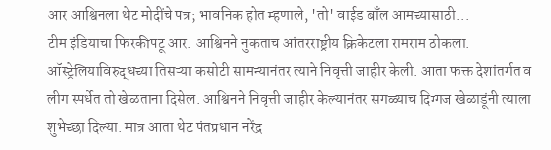आर आश्विनला थेट मोदींचे पत्र; भावनिक होत म्हणाले, 'तो' वाईड बाँल आमच्यासाठी...
टीम इंडियाचा फिरकीपटू आर. आश्विनने नुकताच आंतरराष्ट्रीय क्रिकेटला रामराम ठोकला. ऑस्ट्रेलियाविरुद्धच्या तिसऱ्या कसोटी सामन्यानंतर त्याने निवृत्ती जाहीर केली. आता फक्त देशांतर्गत व लीग स्पर्धेत तो खेळताना दिसेल. आश्विनने निवृत्ती जाहीर केल्यानंतर सगळ्याच दिग्गज खेळाडूंनी त्याला शुभेच्छा दिल्या. मात्र आता थेट पंतप्रधान नरेंद्र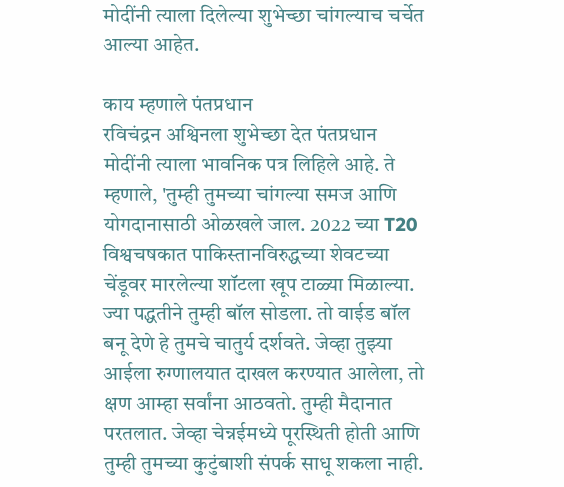मोदींनी त्याला दिलेल्या शुभेच्छा चांगल्याच चर्चेत आल्या आहेत.

काय म्हणाले पंतप्रधान
रविचंद्रन अश्विनला शुभेच्छा देत पंतप्रधान मोदींनी त्याला भावनिक पत्र लिहिले आहे. ते म्हणाले, 'तुम्ही तुमच्या चांगल्या समज आणि योगदानासाठी ओळखले जाल. 2022 च्या T20 विश्वचषकात पाकिस्तानविरुद्धच्या शेवटच्या चेंडूवर मारलेल्या शॉटला खूप टाळ्या मिळाल्या. ज्या पद्धतीने तुम्ही बॉल सोडला. तो वाईड बॉल बनू देणे हे तुमचे चातुर्य दर्शवते. जेव्हा तुझ्या आईला रुग्णालयात दाखल करण्यात आलेला, तो क्षण आम्हा सर्वांना आठवतो. तुम्ही मैदानात परतलात. जेव्हा चेन्नईमध्ये पूरस्थिती होती आणि तुम्ही तुमच्या कुटुंबाशी संपर्क साधू शकला नाही.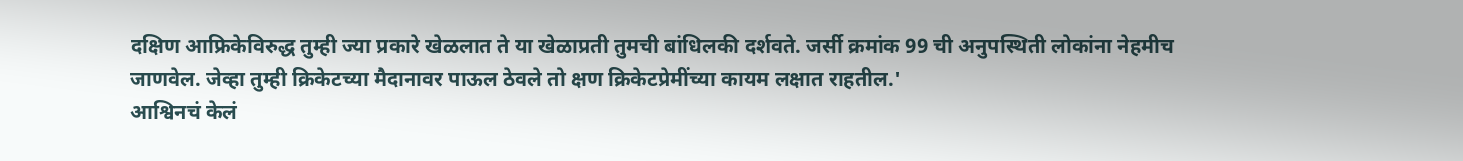दक्षिण आफ्रिकेविरुद्ध तुम्ही ज्या प्रकारे खेळलात ते या खेळाप्रती तुमची बांधिलकी दर्शवते. जर्सी क्रमांक 99 ची अनुपस्थिती लोकांना नेहमीच जाणवेल. जेव्हा तुम्ही क्रिकेटच्या मैदानावर पाऊल ठेवले तो क्षण क्रिकेटप्रेमींच्या कायम लक्षात राहतील.'
आश्विनचं केलं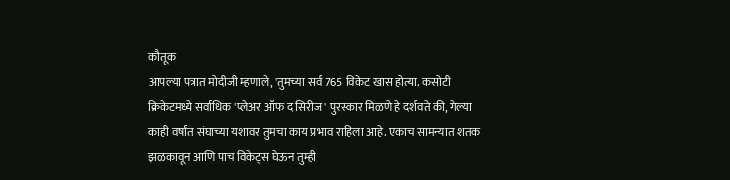कौतूक
आपल्या पत्रात मोदीजी म्हणाले, 'तुमच्या सर्व 765 विकेट खास होत्या. कसोटी क्रिकेटमध्ये सर्वाधिक 'प्लेअर ऑफ द सिरीज' पुरस्कार मिळणे हे दर्शवते की, गेल्या काही वर्षांत संघाच्या यशावर तुमचा काय प्रभाव राहिला आहे. एकाच सामन्यात शतक झळकावून आणि पाच विकेट्स घेऊन तुम्ही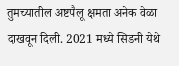तुमच्यातील अष्टपैलू क्षमता अनेक वेळा दाखवून दिली. 2021 मध्ये सिडनी येथे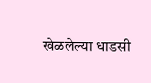खेळलेल्या धाडसी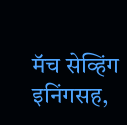मॅच सेव्हिंग इनिंगसह,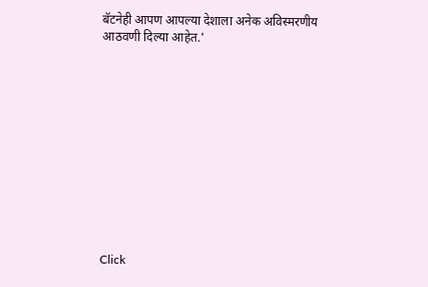बॅटनेही आपण आपल्या देशाला अनेक अविस्मरणीय आठवणी दिल्या आहेत.'












Click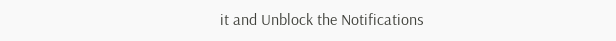it and Unblock the Notifications